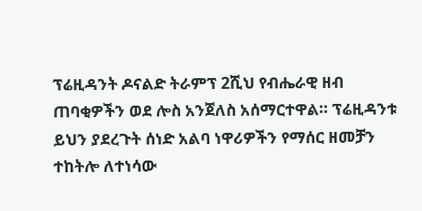ፕሬዚዳንት ዶናልድ ትራምፕ 2ሺህ የብሔራዊ ዘብ ጠባቂዎችን ወደ ሎስ አንጀለስ አሰማርተዋል። ፕሬዚዳንቱ ይህን ያደረጉት ሰነድ አልባ ነዋሪዎችን የማሰር ዘመቻን ተከትሎ ለተነሳው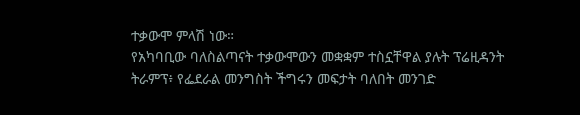ተቃውሞ ምላሽ ነው።
የአካባቢው ባለስልጣናት ተቃውሞውን መቋቋም ተስኗቸዋል ያሉት ፕሬዚዳንት ትራምፕ፥ የፌደራል መንግስት ችግሩን መፍታት ባለበት መንገድ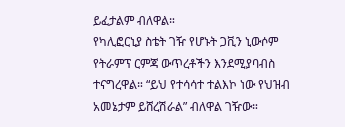ይፈታልም ብለዋል።
የካሊፎርኒያ ስቴት ገዥ የሆኑት ጋቪን ኒውሶም የትራምፕ ርምጃ ውጥረቶችን እንደሚያባብስ ተናግረዋል። “ይህ የተሳሳተ ተልእኮ ነው የህዝብ አመኔታም ይሸረሽራል” ብለዋል ገዥው።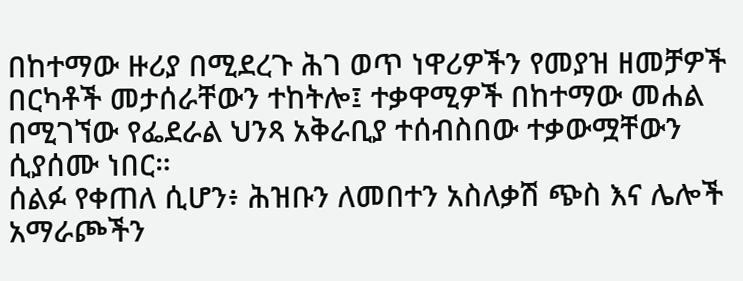በከተማው ዙሪያ በሚደረጉ ሕገ ወጥ ነዋሪዎችን የመያዝ ዘመቻዎች በርካቶች መታሰራቸውን ተከትሎ፤ ተቃዋሚዎች በከተማው መሐል በሚገኘው የፌደራል ህንጻ አቅራቢያ ተሰብስበው ተቃውሟቸውን ሲያሰሙ ነበር።
ሰልፉ የቀጠለ ሲሆን፥ ሕዝቡን ለመበተን አስለቃሽ ጭስ እና ሌሎች አማራጮችን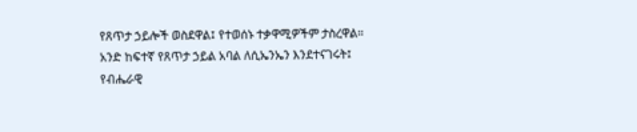የጸጥታ ኃይሎች ወስደዋል፤ የተወሰኑ ተቃዋሚዎችም ታስረዋል።
አንድ ከፍተኛ የጸጥታ ኃይል አባል ለሲኤንኤን እንደተናገሩት፤ የብሔራዊ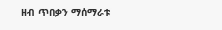ዘብ ጥበቃን ማሰማራቱ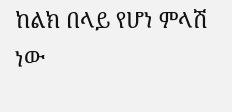ከልክ በላይ የሆነ ምላሽ ነው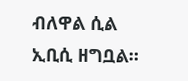ብለዋል ሲል ኢቢሲ ዘግቧል።